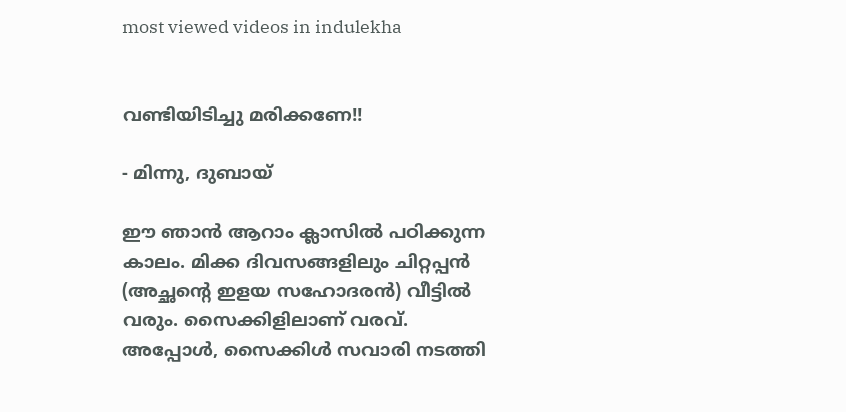most viewed videos in indulekha


വണ്ടിയിടിച്ചു മരിക്കണേ!!

- മിന്നു, ദുബായ്

ഈ ഞാന്‍ ആറാം ക്ലാസില്‍ പഠിക്കുന്ന കാലം. മിക്ക ദിവസങ്ങളിലും ചിറ്റപ്പന്‍ (അച്ഛന്റെ ഇളയ സഹോദരന്‍) വീട്ടില്‍ വരും. സൈക്കിളിലാണ് വരവ്. അപ്പോള്‍, സൈക്കിള്‍ സവാരി നടത്തി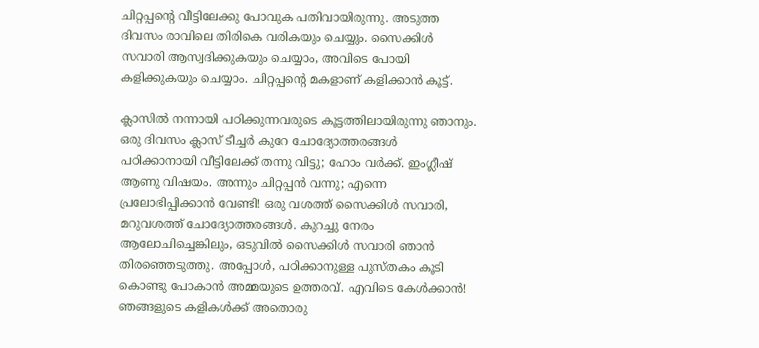ചിറ്റപ്പന്റെ വീട്ടിലേക്കു പോവുക പതിവായിരുന്നു. അടുത്ത ദിവസം രാവിലെ തിരികെ വരികയും ചെയ്യും. സൈക്കിള്‍ സവാരി ആസ്വദിക്കുകയും ചെയ്യാം, അവിടെ പോയി കളിക്കുകയും ചെയ്യാം. ചിറ്റപ്പന്റെ മകളാണ് കളിക്കാന്‍ കൂട്ട്.

ക്ലാസില്‍ നന്നായി പഠിക്കുന്നവരുടെ കൂട്ടത്തിലായിരുന്നു ഞാനും. ഒരു ദിവസം ക്ലാസ് ടീച്ചര്‍ കുറേ ചോദ്യോത്തരങ്ങള്‍ പഠിക്കാനായി വീട്ടിലേക്ക് തന്നു വിട്ടു; ഹോം വര്‍ക്ക്. ഇംഗ്ലീഷ് ആണു വിഷയം. അന്നും ചിറ്റപ്പന്‍ വന്നു; എന്നെ പ്രലോഭിപ്പിക്കാന്‍ വേണ്ടി! ഒരു വശത്ത് സൈക്കിള്‍ സവാരി, മറുവശത്ത് ചോദ്യോത്തരങ്ങള്‍. കുറച്ചു നേരം ആലോചിച്ചെങ്കിലും, ഒടുവില്‍ സൈക്കിള്‍ സവാരി ഞാന്‍ തിരഞ്ഞെടുത്തു. അപ്പോള്‍, പഠിക്കാനുള്ള‍ പുസ്തകം കൂടി കൊണ്ടു പോകാന്‍ അമ്മയുടെ ഉത്തരവ്. എവിടെ കേള്‍ക്കാന്‍! ഞങ്ങളുടെ കളികള്‍ക്ക് അതൊരു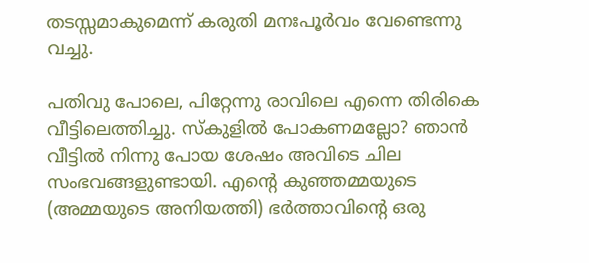തടസ്സമാകുമെന്ന് കരുതി മനഃപൂര്‍വം വേണ്ടെന്നു വച്ചു.

പതിവു പോലെ, പിറ്റേന്നു രാവിലെ എന്നെ തിരികെ വീട്ടിലെത്തിച്ചു. സ്കുളില്‍ പോകണമല്ലോ? ഞാന്‍ വീട്ടില്‍ നിന്നു പോയ ശേഷം അവിടെ ചില സംഭവങ്ങളുണ്ടായി. എന്റെ കുഞ്ഞമ്മയുടെ (അമ്മയുടെ അനിയത്തി) ഭര്‍ത്താവിന്റെ ഒരു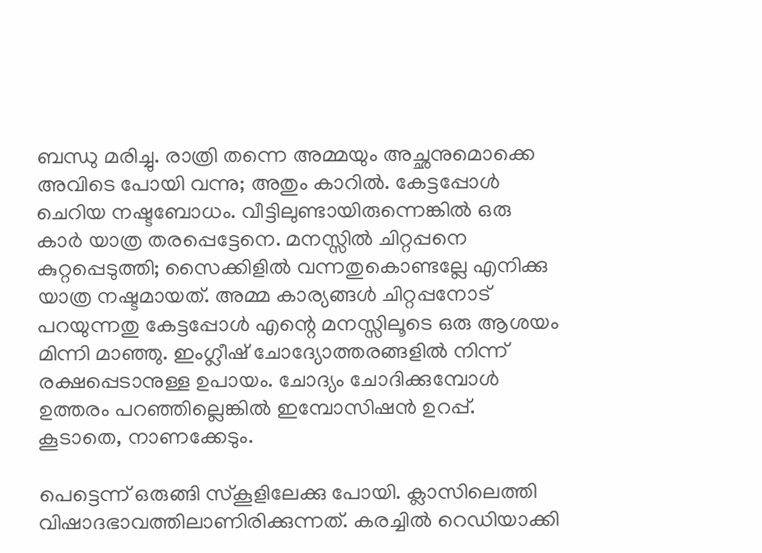ബന്ധു മരിച്ചു. രാത്രി തന്നെ അമ്മയും അച്ഛനുമൊക്കെ അവിടെ പോയി വന്നു; അതും കാറില്‍. കേട്ടപ്പോള്‍ ചെറിയ നഷ്ടബോധം. വീട്ടിലുണ്ടാ‍യിരുന്നെങ്കില്‍ ഒരു കാര്‍ യാത്ര തരപ്പെട്ടേനെ. മനസ്സില്‍ ചിറ്റപ്പനെ കുറ്റപ്പെടുത്തി; സൈക്കിളില്‍ വന്നതുകൊണ്ടല്ലേ എനിക്കു യാത്ര നഷ്ടമായത്. അമ്മ കാര്യങ്ങള്‍ ചിറ്റപ്പനോട് പറയുന്നതു കേട്ടപ്പോള്‍ എന്റെ മനസ്സിലൂടെ ഒരു ആശയം മിന്നി മാഞ്ഞു. ഇംഗ്ലീഷ് ചോദ്യോത്തരങ്ങളില്‍ നിന്ന് രക്ഷപ്പെടാനുള്ള ഉപായം. ചോദ്യം ചോദിക്കുമ്പോള്‍ ഉത്തരം പറഞ്ഞില്ലെങ്കില്‍ ഇമ്പോസിഷന്‍ ഉറപ്പ്. കൂടാതെ, നാണക്കേടും.

പെട്ടെന്ന് ഒരുങ്ങി സ്കൂളിലേക്കു പോയി. ക്ലാസിലെത്തി വിഷാദഭാവത്തിലാണിരിക്കുന്നത്. കരച്ചില്‍ റെഡിയാക്കി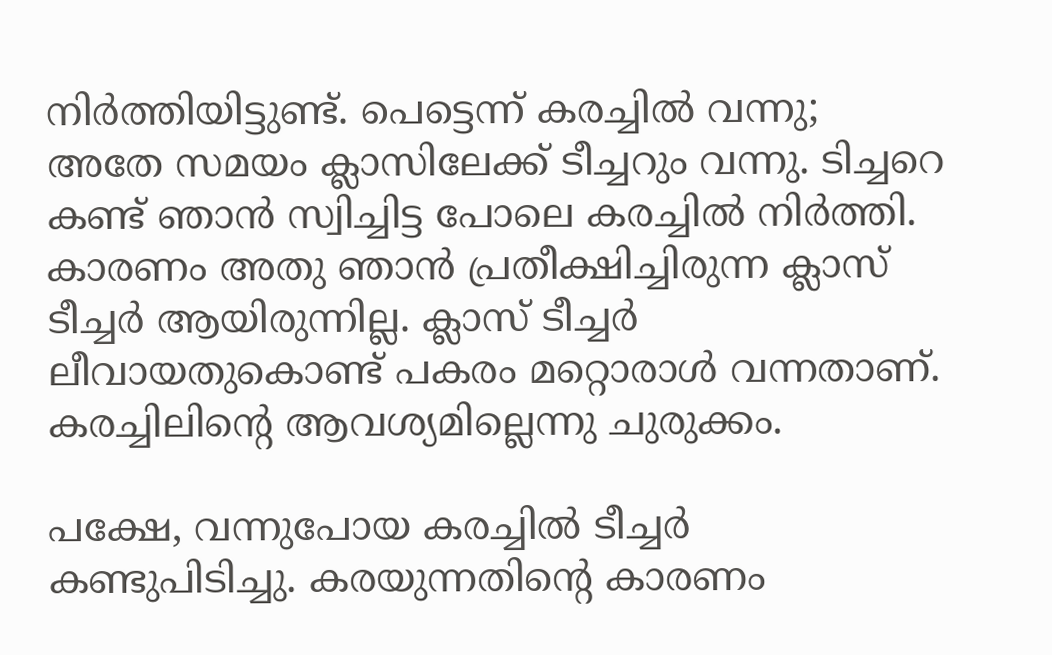നിര്‍ത്തിയിട്ടുണ്ട്. പെട്ടെന്ന് കരച്ചില്‍ വന്നു; അതേ സമയം ക്ലാസിലേക്ക് ടീച്ചറും വന്നു. ടിച്ചറെ കണ്ട് ഞാന്‍ സ്വിച്ചിട്ട പോലെ കരച്ചില്‍ നിര്‍ത്തി. കാരണം അതു ഞാന്‍ പ്രതീക്ഷിച്ചിരുന്ന ക്ലാസ് ടീച്ചര്‍ ആയിരുന്നില്ല. ക്ലാസ് ടീച്ചര്‍ ലീവായതുകൊണ്ട് പകരം മറ്റൊരാള്‍ വന്നതാണ്. കരച്ചിലിന്റെ ആവശ്യമില്ലെന്നു ചുരുക്കം.

പക്ഷേ, വന്നുപോയ കരച്ചില്‍ ടീച്ചര്‍ കണ്ടുപിടിച്ചു. കരയുന്നതിന്റെ കാരണം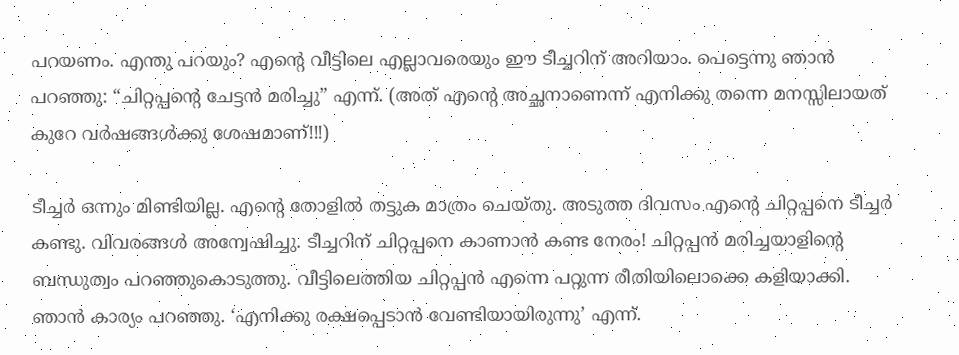പറയണം. എന്തു പറയും? എന്റെ വീട്ടിലെ എല്ലാവരെയും ഈ ടീച്ചറിന് അറിയാം. പെട്ടെന്നു ഞാന്‍ പറഞ്ഞു: “ചിറ്റപ്പന്റെ ചേട്ടന്‍ മരിച്ചു” എന്ന്. (അത് എന്റെ അച്ഛനാണെന്ന് എനിക്കു തന്നെ മനസ്സിലായത് കുറേ വര്‍ഷങ്ങള്‍ക്കു ശേഷമാണ്‌!!!)

ടീച്ചര്‍ ഒന്നും മിണ്ടിയില്ല. എന്റെ തോളില്‍ തട്ടുക മാത്രം ചെയ്തു. അടുത്ത ദിവസം എന്റെ ചിറ്റപ്പനെ ടീച്ചര്‍ കണ്ടു. വിവരങ്ങള്‍ അന്വേഷിച്ചു. ടീച്ചറിന് ചിറ്റപ്പനെ കാണാന്‍ കണ്ട നേരം! ചിറ്റപ്പന്‍ മരിച്ചയാളിന്റെ ബന്ധുത്വം പറഞ്ഞുകൊടുത്തു. വീട്ടിലെത്തിയ ചിറ്റപ്പന്‍ എന്നെ പറ്റുന്ന രീതിയിലൊക്കെ കളിയാക്കി. ഞാന്‍ കാര്യം പറഞ്ഞു. ‘എനിക്കു രക്ഷപ്പെടാന്‍ വേണ്ടിയായിരുന്നു’ എന്ന്.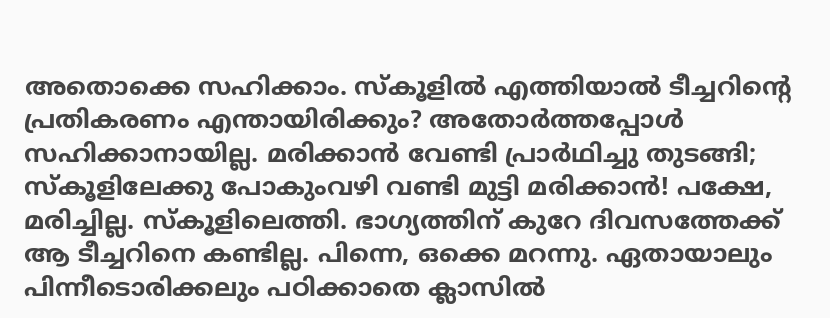അതൊക്കെ സഹിക്കാം. സ്കൂളില്‍ എത്തിയാല്‍ ടീച്ചറിന്റെ പ്രതികരണം എന്തായിരിക്കും? അതോര്‍ത്തപ്പോള്‍ സഹിക്കാനായില്ല. മരിക്കാന്‍ വേണ്ടി പ്രാര്‍ഥിച്ചു തുടങ്ങി; സ്കൂളിലേക്കു പോകും‌വഴി വണ്ടി മുട്ടി മരിക്കാന്‍! പക്ഷേ, മരിച്ചില്ല. സ്കൂളിലെത്തി. ഭാഗ്യത്തിന് കുറേ ദിവസത്തേക്ക് ആ ടീച്ചറിനെ കണ്ടില്ല. പിന്നെ, ഒക്കെ മറന്നു. ഏതായാലും പിന്നീടൊരിക്കലും പഠിക്കാതെ ക്ലാസില്‍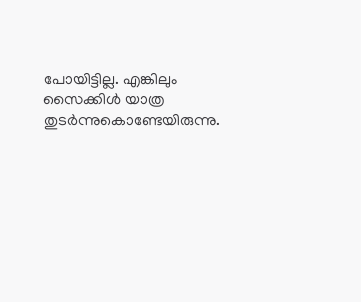പോയിട്ടില്ല. എങ്കിലും സൈക്കിള്‍ യാത്ര തുടര്‍ന്നുകൊണ്ടേയിരുന്നു.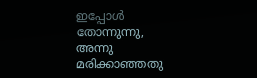ഇപ്പോള്‍ തോന്നുന്നു, അന്നു മരിക്കാഞ്ഞതു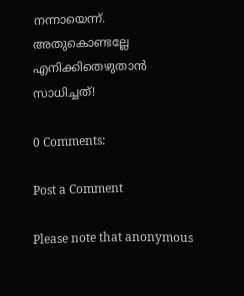നന്നായെന്ന്. അതുകൊണ്ടല്ലേ എനിക്കിതെഴുതാന്‍ സാധിച്ചത്!

0 Comments:

Post a Comment

Please note that anonymous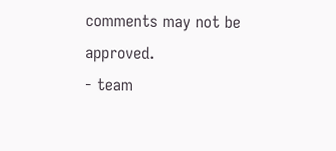comments may not be approved.
- team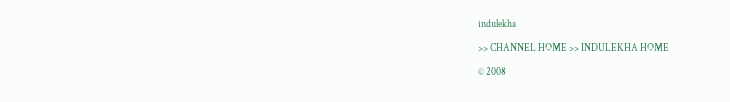indulekha

>> CHANNEL HOME >> INDULEKHA HOME

© 2008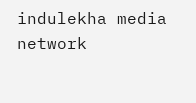indulekha media network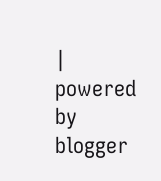| powered by blogger